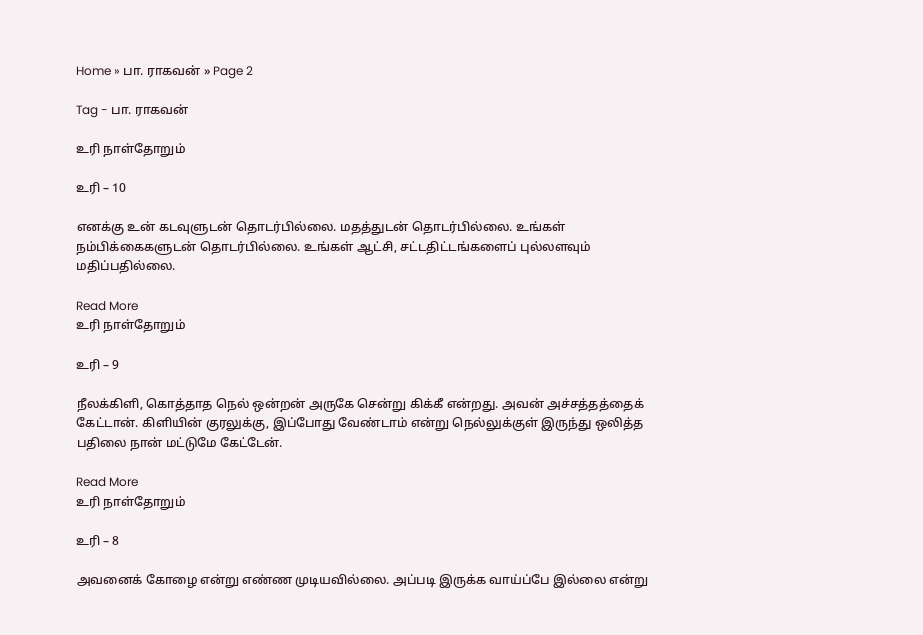Home » பா. ராகவன் » Page 2

Tag - பா. ராகவன்

உரி நாள்தோறும்

உரி – 10

எனக்கு உன் கடவுளுடன் தொடர்பில்லை. மதத்துடன் தொடர்பில்லை. உங்கள் நம்பிக்கைகளுடன் தொடர்பில்லை. உங்கள் ஆட்சி, சட்டதிட்டங்களைப் புல்லளவும் மதிப்பதில்லை.

Read More
உரி நாள்தோறும்

உரி – 9

நீலக்கிளி, கொத்தாத நெல் ஒன்றன் அருகே சென்று கிக்கீ என்றது. அவன் அச்சத்தத்தைக் கேட்டான். கிளியின் குரலுக்கு, இப்போது வேண்டாம் என்று நெல்லுக்குள் இருந்து ஒலித்த பதிலை நான் மட்டுமே கேட்டேன்.

Read More
உரி நாள்தோறும்

உரி – 8

அவனைக் கோழை என்று எண்ண முடியவில்லை. அப்படி இருக்க வாய்ப்பே இல்லை என்று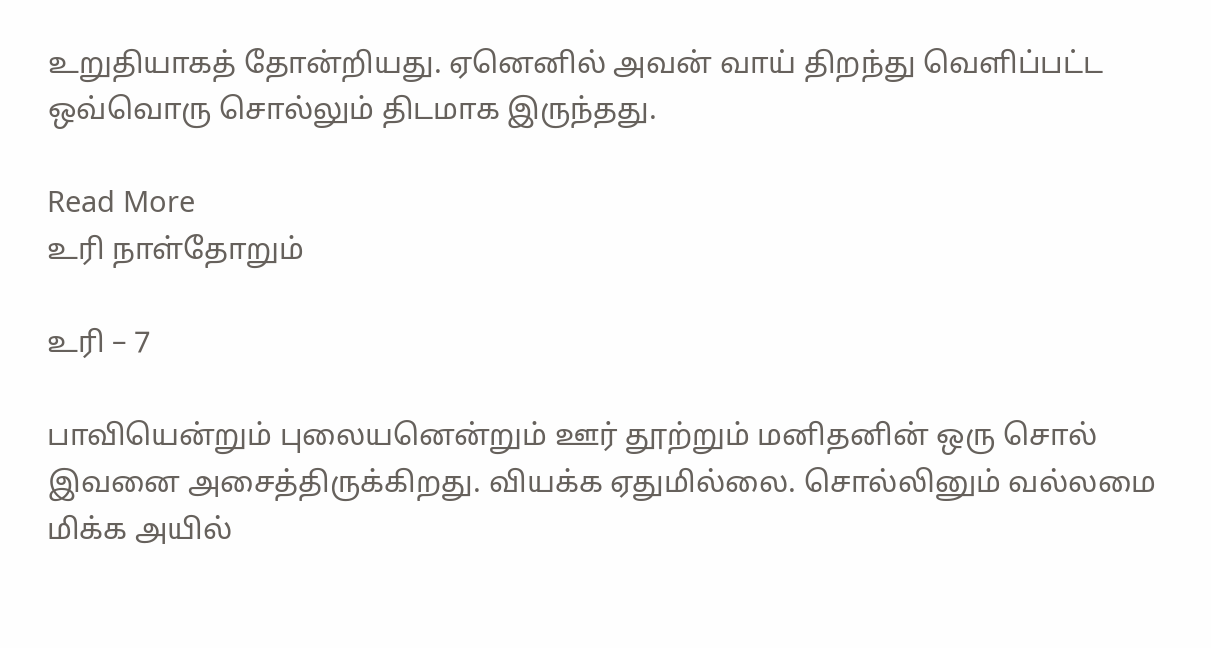உறுதியாகத் தோன்றியது. ஏனெனில் அவன் வாய் திறந்து வெளிப்பட்ட ஒவ்வொரு சொல்லும் திடமாக இருந்தது.

Read More
உரி நாள்தோறும்

உரி – 7

பாவியென்றும் புலையனென்றும் ஊர் தூற்றும் மனிதனின் ஒரு சொல் இவனை அசைத்திருக்கிறது. வியக்க ஏதுமில்லை. சொல்லினும் வல்லமை மிக்க அயில்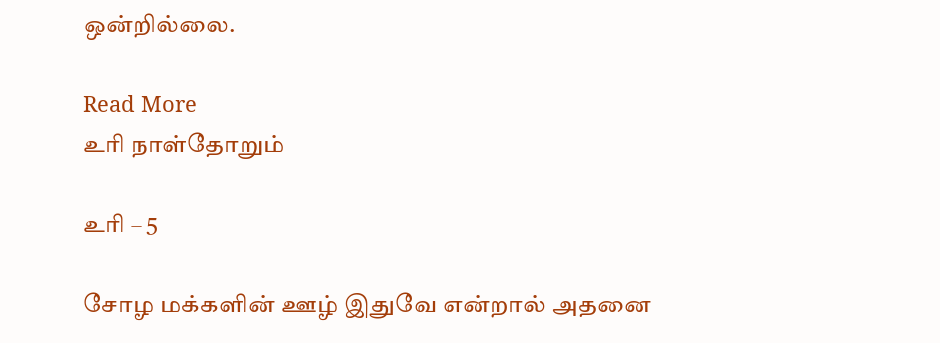ஒன்றில்லை.

Read More
உரி நாள்தோறும்

உரி – 5

சோழ மக்களின் ஊழ் இதுவே என்றால் அதனை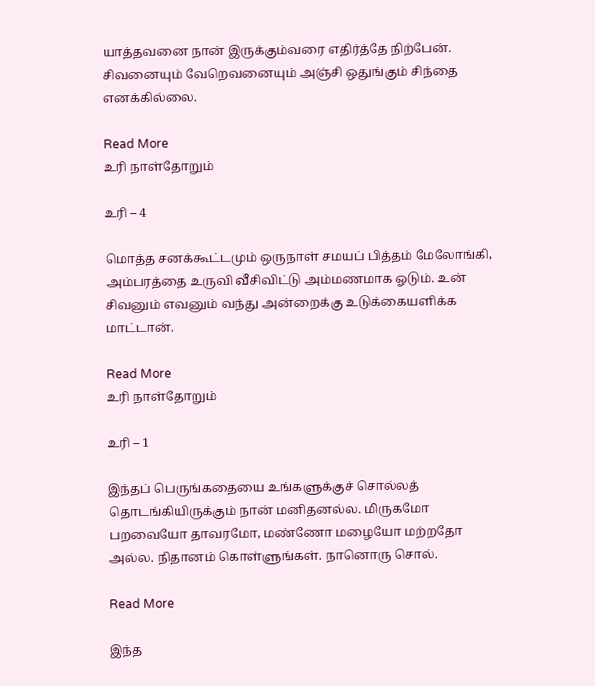யாத்தவனை நான் இருக்கும்வரை எதிர்த்தே நிற்பேன். சிவனையும் வேறெவனையும் அஞ்சி ஒதுங்கும் சிந்தை எனக்கில்லை.

Read More
உரி நாள்தோறும்

உரி – 4

மொத்த சனக்கூட்டமும் ஒருநாள் சமயப் பித்தம் மேலோங்கி, அம்பரத்தை உருவி வீசிவிட்டு அம்மணமாக ஓடும். உன் சிவனும் எவனும் வந்து அன்றைக்கு உடுக்கையளிக்க மாட்டான்.

Read More
உரி நாள்தோறும்

உரி – 1

இந்தப் பெருங்கதையை உங்களுக்குச் சொல்லத் தொடங்கியிருக்கும் நான் மனிதனல்ல. மிருகமோ பறவையோ தாவரமோ, மண்ணோ மழையோ மற்றதோ அல்ல. நிதானம் கொள்ளுங்கள். நானொரு சொல்.

Read More

இந்த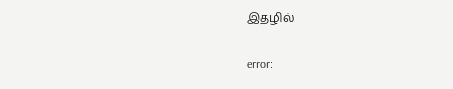இதழில்

error: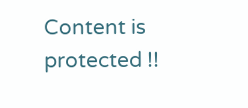Content is protected !!